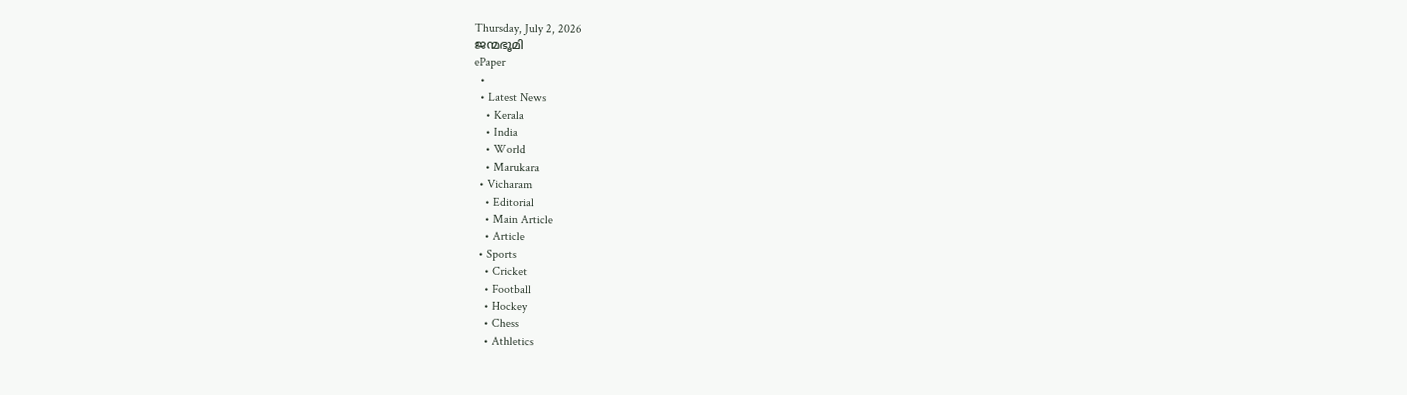Thursday, July 2, 2026
ജന്മഭൂമി
ePaper
  •
  • Latest News
    • Kerala
    • India
    • World
    • Marukara
  • Vicharam
    • Editorial
    • Main Article
    • Article
  • Sports
    • Cricket
    • Football
    • Hockey
    • Chess
    • Athletics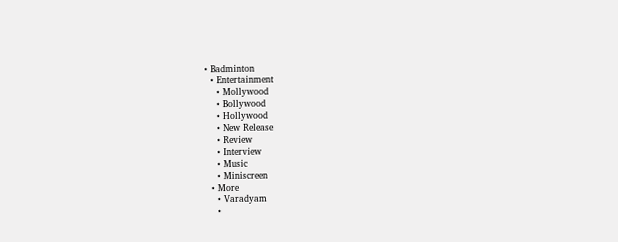• Badminton
  • Entertainment
    • Mollywood
    • Bollywood
    • Hollywood
    • New Release
    • Review
    • Interview
    • Music
    • Miniscreen
  • More
    • Varadyam
    •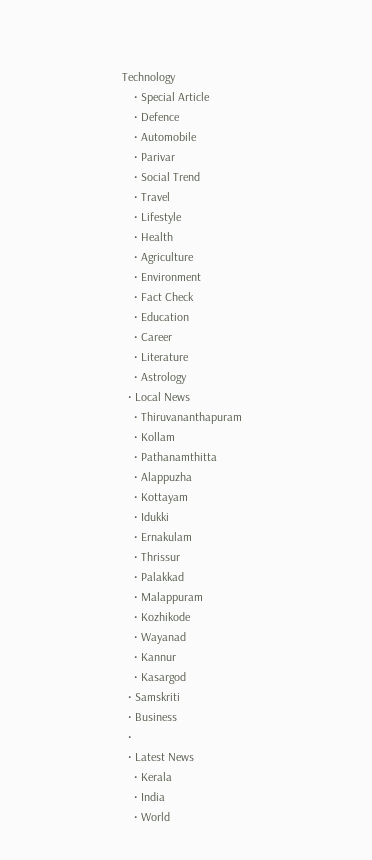Technology
    • Special Article
    • Defence
    • Automobile
    • Parivar
    • Social Trend
    • Travel
    • Lifestyle
    • Health
    • Agriculture
    • Environment
    • Fact Check
    • Education
    • Career
    • Literature
    • Astrology
  • Local News
    • Thiruvananthapuram
    • Kollam
    • Pathanamthitta
    • Alappuzha
    • Kottayam
    • Idukki
    • Ernakulam
    • Thrissur
    • Palakkad
    • Malappuram
    • Kozhikode
    • Wayanad
    • Kannur
    • Kasargod
  • Samskriti
  • Business
  •
  • Latest News
    • Kerala
    • India
    • World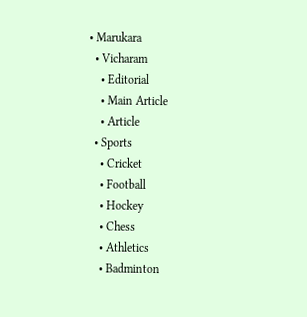• Marukara
  • Vicharam
    • Editorial
    • Main Article
    • Article
  • Sports
    • Cricket
    • Football
    • Hockey
    • Chess
    • Athletics
    • Badminton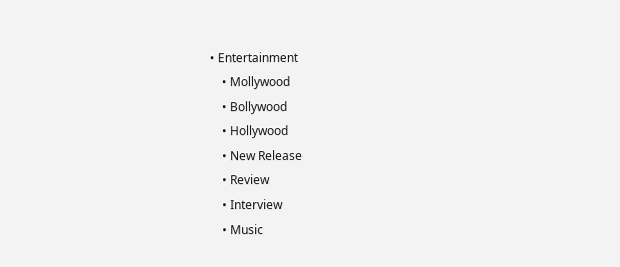• Entertainment
    • Mollywood
    • Bollywood
    • Hollywood
    • New Release
    • Review
    • Interview
    • Music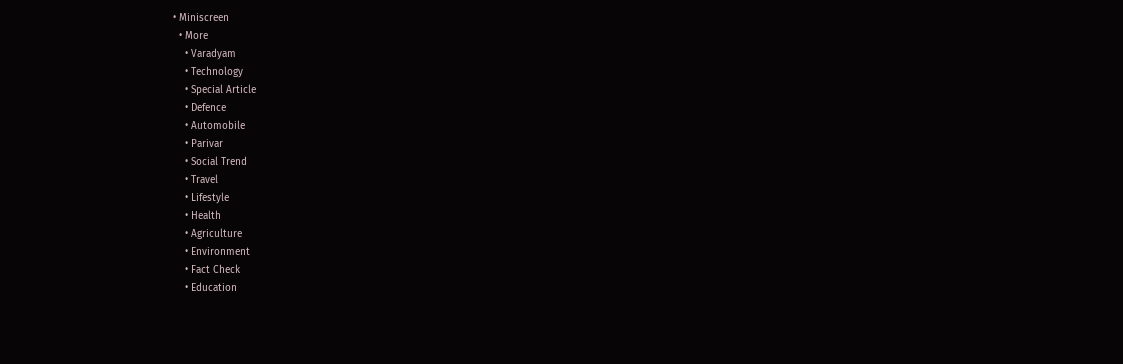• Miniscreen
  • More
    • Varadyam
    • Technology
    • Special Article
    • Defence
    • Automobile
    • Parivar
    • Social Trend
    • Travel
    • Lifestyle
    • Health
    • Agriculture
    • Environment
    • Fact Check
    • Education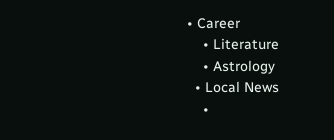• Career
    • Literature
    • Astrology
  • Local News
    •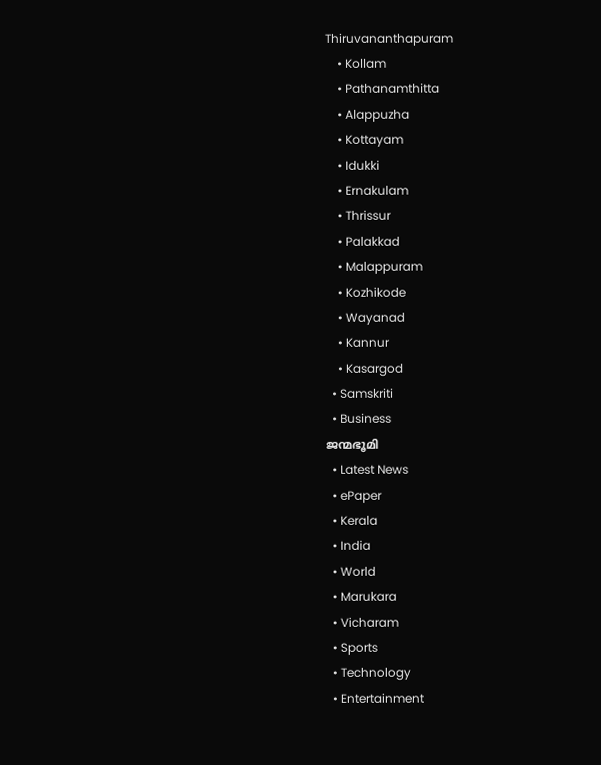Thiruvananthapuram
    • Kollam
    • Pathanamthitta
    • Alappuzha
    • Kottayam
    • Idukki
    • Ernakulam
    • Thrissur
    • Palakkad
    • Malappuram
    • Kozhikode
    • Wayanad
    • Kannur
    • Kasargod
  • Samskriti
  • Business
ജന്മഭൂമി
  • Latest News
  • ePaper
  • Kerala
  • India
  • World
  • Marukara
  • Vicharam
  • Sports
  • Technology
  • Entertainment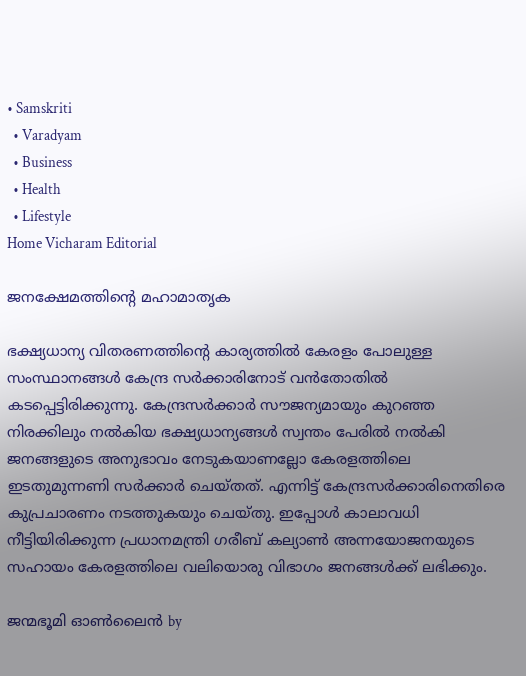• Samskriti
  • Varadyam
  • Business
  • Health
  • Lifestyle
Home Vicharam Editorial

ജനക്ഷേമത്തിന്റെ മഹാമാതൃക

ഭക്ഷ്യധാന്യ വിതരണത്തിന്റെ കാര്യത്തില്‍ കേരളം പോലുള്ള സംസ്ഥാനങ്ങള്‍ കേന്ദ്ര സര്‍ക്കാരിനോട് വന്‍തോതില്‍ കടപ്പെട്ടിരിക്കുന്നു. കേന്ദ്രസര്‍ക്കാര്‍ സൗജന്യമായും കുറഞ്ഞ നിരക്കിലും നല്‍കിയ ഭക്ഷ്യധാന്യങ്ങള്‍ സ്വന്തം പേരില്‍ നല്‍കി ജനങ്ങളുടെ അനുഭാവം നേടുകയാണല്ലോ കേരളത്തിലെ ഇടതുമുന്നണി സര്‍ക്കാര്‍ ചെയ്തത്. എന്നിട്ട് കേന്ദ്രസര്‍ക്കാരിനെതിരെ കുപ്രചാരണം നടത്തുകയും ചെയ്തു. ഇപ്പോള്‍ കാലാവധി നീട്ടിയിരിക്കുന്ന പ്രധാനമന്ത്രി ഗരീബ് കല്യാണ്‍ അന്നയോജനയുടെ സഹായം കേരളത്തിലെ വലിയൊരു വിഭാഗം ജനങ്ങള്‍ക്ക് ലഭിക്കും.

ജന്മഭൂമി ഓണ്‍ലൈന്‍ by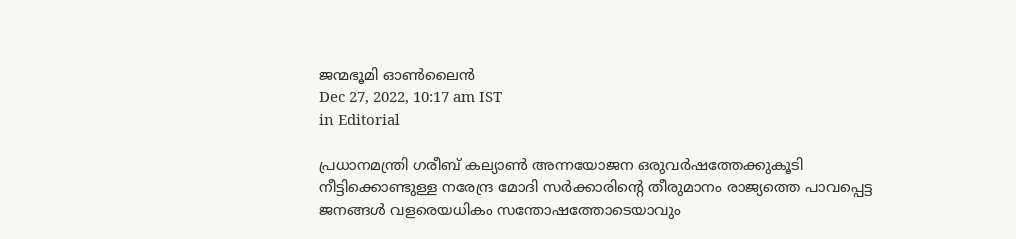ജന്മഭൂമി ഓണ്‍ലൈന്‍
Dec 27, 2022, 10:17 am IST
in Editorial

പ്രധാനമന്ത്രി ഗരീബ് കല്യാണ്‍ അന്നയോജന ഒരുവര്‍ഷത്തേക്കുകൂടി നീട്ടിക്കൊണ്ടുള്ള നരേന്ദ്ര മോദി സര്‍ക്കാരിന്റെ തീരുമാനം രാജ്യത്തെ പാവപ്പെട്ട ജനങ്ങള്‍ വളരെയധികം സന്തോഷത്തോടെയാവും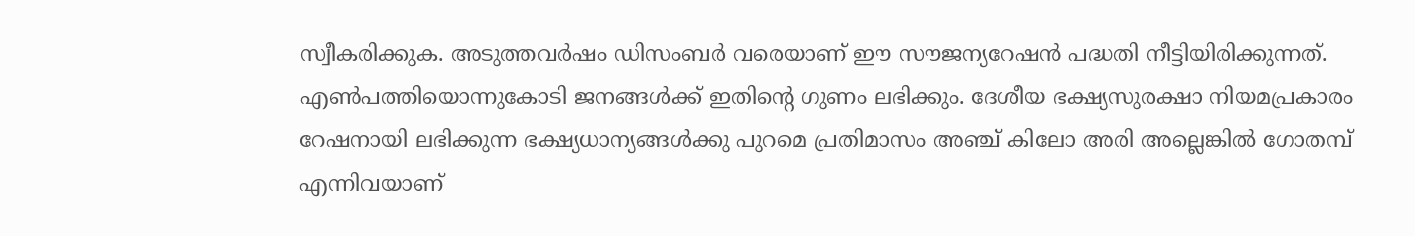സ്വീകരിക്കുക. അടുത്തവര്‍ഷം ഡിസംബര്‍ വരെയാണ് ഈ സൗജന്യറേഷന്‍ പദ്ധതി നീട്ടിയിരിക്കുന്നത്. എണ്‍പത്തിയൊന്നുകോടി ജനങ്ങള്‍ക്ക് ഇതിന്റെ ഗുണം ലഭിക്കും. ദേശീയ ഭക്ഷ്യസുരക്ഷാ നിയമപ്രകാരം റേഷനായി ലഭിക്കുന്ന ഭക്ഷ്യധാന്യങ്ങള്‍ക്കു പുറമെ പ്രതിമാസം അഞ്ച് കിലോ അരി അല്ലെങ്കില്‍ ഗോതമ്പ് എന്നിവയാണ്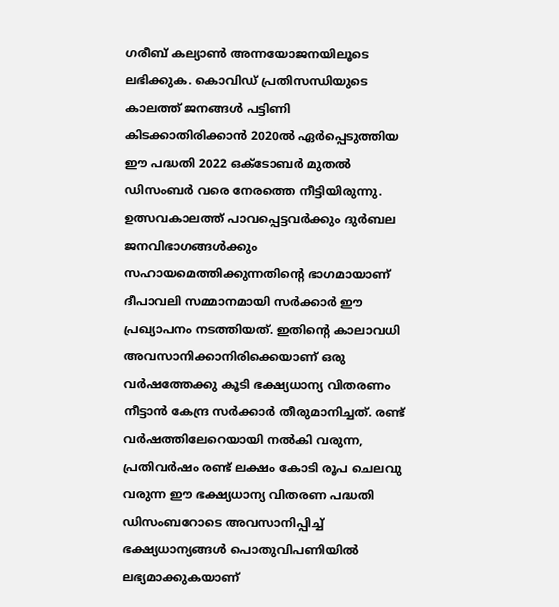ഗരീബ് കല്യാണ്‍ അന്നയോജനയിലൂടെ  ലഭിക്കുക. കൊവിഡ് പ്രതിസന്ധിയുടെ കാലത്ത് ജനങ്ങള്‍ പട്ടിണി കിടക്കാതിരിക്കാന്‍ 2020ല്‍ ഏര്‍പ്പെടുത്തിയ ഈ പദ്ധതി 2022 ഒക്‌ടോബര്‍ മുതല്‍ ഡിസംബര്‍ വരെ നേരത്തെ നീട്ടിയിരുന്നു. ഉത്സവകാലത്ത് പാവപ്പെട്ടവര്‍ക്കും ദുര്‍ബല ജനവിഭാഗങ്ങള്‍ക്കും സഹായമെത്തിക്കുന്നതിന്റെ ഭാഗമായാണ് ദീപാവലി സമ്മാനമായി സര്‍ക്കാര്‍ ഈ പ്രഖ്യാപനം നടത്തിയത്. ഇതിന്റെ കാലാവധി അവസാനിക്കാനിരിക്കെയാണ് ഒരു വര്‍ഷത്തേക്കു കൂടി ഭക്ഷ്യധാന്യ വിതരണം നീട്ടാന്‍ കേന്ദ്ര സര്‍ക്കാര്‍ തീരുമാനിച്ചത്. രണ്ട് വര്‍ഷത്തിലേറെയായി നല്‍കി വരുന്ന,  പ്രതിവര്‍ഷം രണ്ട് ലക്ഷം കോടി രൂപ ചെലവു വരുന്ന ഈ ഭക്ഷ്യധാന്യ വിതരണ പദ്ധതി ഡിസംബറോടെ അവസാനിപ്പിച്ച് ഭക്ഷ്യധാന്യങ്ങള്‍ പൊതുവിപണിയില്‍ ലഭ്യമാക്കുകയാണ്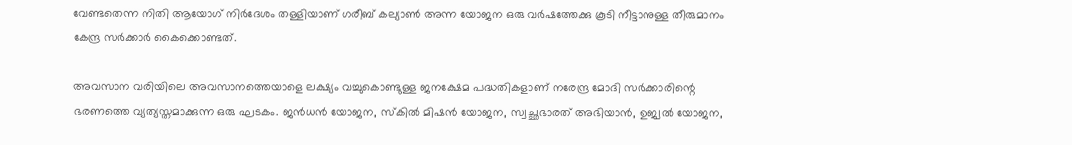വേണ്ടതെന്ന നിതി ആയോഗ് നിര്‍ദേശം തള്ളിയാണ് ഗരീബ് കല്യാണ്‍ അന്ന യോജന ഒരു വര്‍ഷത്തേക്കു കൂടി നീട്ടാനുള്ള തീരുമാനം കേന്ദ്ര സര്‍ക്കാര്‍ കൈക്കൊണ്ടത്.

അവസാന വരിയിലെ അവസാനത്തെയാളെ ലക്ഷ്യം വച്ചുകൊണ്ടുള്ള ജനക്ഷേമ പദ്ധതികളാണ് നരേന്ദ്ര മോദി സര്‍ക്കാരിന്റെ ഭരണത്തെ വ്യത്യസ്തമാക്കുന്ന ഒരു ഘടകം. ജന്‍ധന്‍ യോജന, സ്‌കില്‍ മിഷന്‍ യോജന, സ്വച്ഛഭാരത് അഭിയാന്‍, ഉജ്വല്‍ യോജന,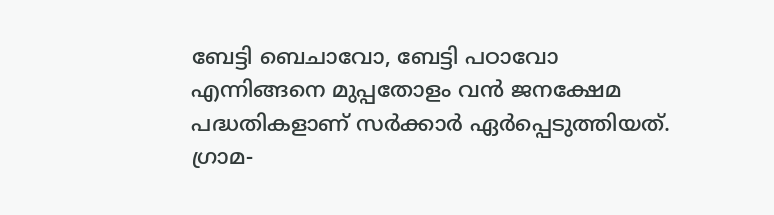ബേട്ടി ബെചാവോ, ബേട്ടി പഠാവോ എന്നിങ്ങനെ മുപ്പതോളം വന്‍ ജനക്ഷേമ പദ്ധതികളാണ് സര്‍ക്കാര്‍ ഏര്‍പ്പെടുത്തിയത്. ഗ്രാമ-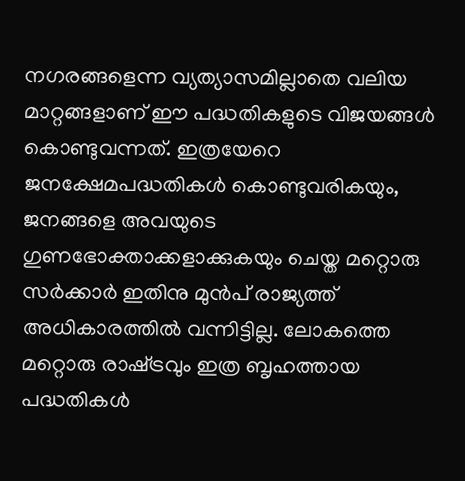നഗരങ്ങളെന്ന വ്യത്യാസമില്ലാതെ വലിയ മാറ്റങ്ങളാണ് ഈ പദ്ധതികളുടെ വിജയങ്ങള്‍ കൊണ്ടുവന്നത്. ഇത്രയേറെ ജനക്ഷേമപദ്ധതികള്‍ കൊണ്ടുവരികയും, ജനങ്ങളെ അവയുടെ ഗുണഭോക്താക്കളാക്കുകയും ചെയ്ത മറ്റൊരു സര്‍ക്കാര്‍ ഇതിനു മുന്‍പ് രാജ്യത്ത് അധികാരത്തില്‍ വന്നിട്ടില്ല. ലോകത്തെ മറ്റൊരു രാഷ്‌ട്രവും ഇത്ര ബൃഹത്തായ പദ്ധതികള്‍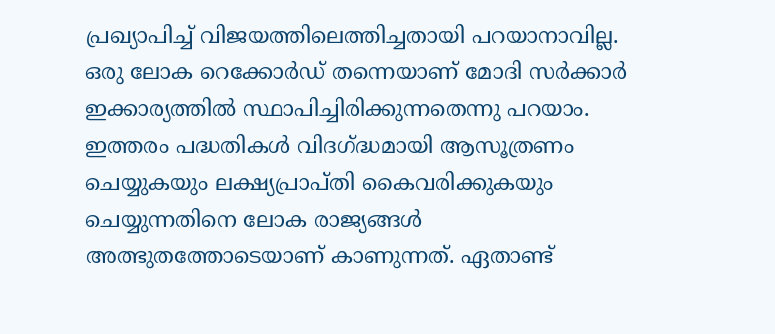പ്രഖ്യാപിച്ച് വിജയത്തിലെത്തിച്ചതായി പറയാനാവില്ല. ഒരു ലോക റെക്കോര്‍ഡ് തന്നെയാണ് മോദി സര്‍ക്കാര്‍ ഇക്കാര്യത്തില്‍ സ്ഥാപിച്ചിരിക്കുന്നതെന്നു പറയാം. ഇത്തരം പദ്ധതികള്‍ വിദഗ്‌ദ്ധമായി ആസൂത്രണം ചെയ്യുകയും ലക്ഷ്യപ്രാപ്തി കൈവരിക്കുകയും ചെയ്യുന്നതിനെ ലോക രാജ്യങ്ങള്‍ അത്ഭുതത്തോടെയാണ് കാണുന്നത്. ഏതാണ്ട്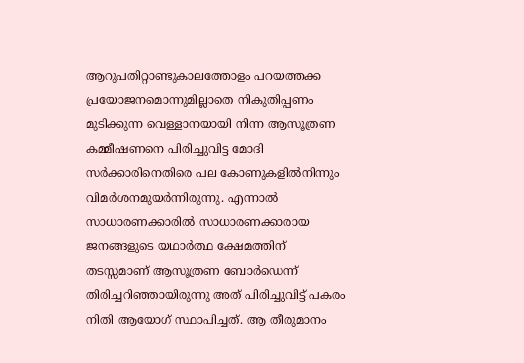ആറുപതിറ്റാണ്ടുകാലത്തോളം പറയത്തക്ക പ്രയോജനമൊന്നുമില്ലാതെ നികുതിപ്പണം മുടിക്കുന്ന വെള്ളാനയായി നിന്ന ആസൂത്രണ കമ്മീഷണനെ പിരിച്ചുവിട്ട മോദി സര്‍ക്കാരിനെതിരെ പല കോണുകളില്‍നിന്നും വിമര്‍ശനമുയര്‍ന്നിരുന്നു. എന്നാല്‍ സാധാരണക്കാരില്‍ സാധാരണക്കാരായ ജനങ്ങളുടെ യഥാര്‍ത്ഥ ക്ഷേമത്തിന് തടസ്സമാണ് ആസൂത്രണ ബോര്‍ഡെന്ന് തിരിച്ചറിഞ്ഞായിരുന്നു അത് പിരിച്ചുവിട്ട് പകരം നിതി ആയോഗ് സ്ഥാപിച്ചത്. ആ തീരുമാനം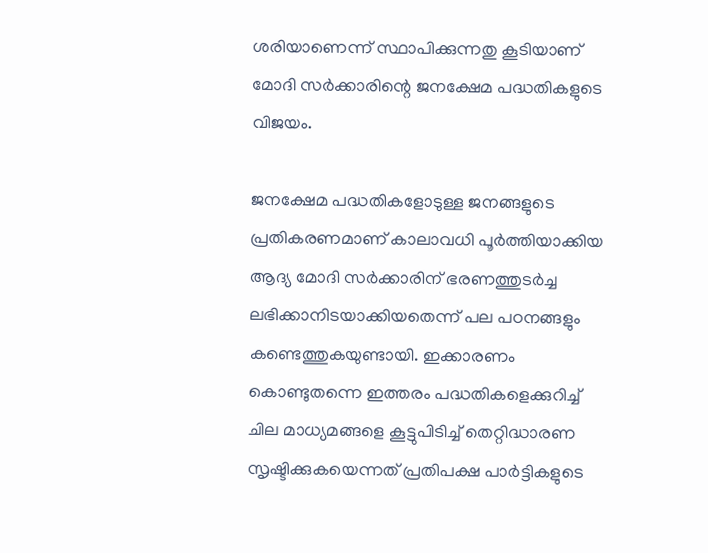ശരിയാണെന്ന് സ്ഥാപിക്കുന്നതു കൂടിയാണ് മോദി സര്‍ക്കാരിന്റെ ജനക്ഷേമ പദ്ധതികളുടെ വിജയം.

ജനക്ഷേമ പദ്ധതികളോടുള്ള ജനങ്ങളുടെ പ്രതികരണമാണ് കാലാവധി പൂര്‍ത്തിയാക്കിയ ആദ്യ മോദി സര്‍ക്കാരിന് ഭരണത്തുടര്‍ച്ച ലഭിക്കാനിടയാക്കിയതെന്ന് പല പഠനങ്ങളും കണ്ടെത്തുകയുണ്ടായി. ഇക്കാരണം കൊണ്ടുതന്നെ ഇത്തരം പദ്ധതികളെക്കുറിച്ച് ചില മാധ്യമങ്ങളെ കൂട്ടുപിടിച്ച് തെറ്റിദ്ധാരണ സൃഷ്ടിക്കുകയെന്നത് പ്രതിപക്ഷ പാര്‍ട്ടികളുടെ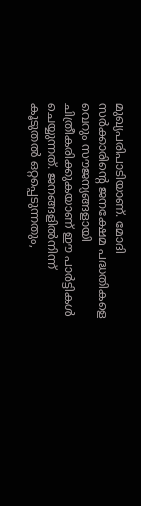മുഖ്യപരിപാടിയാണ്. മോദി സര്‍ക്കാരിന്റെ ജനക്ഷേമ പദ്ധതികളെ വെറും സൗജന്യങ്ങളായി ചിത്രീകരിക്കുകയാണ് ഈ പാര്‍ട്ടികള്‍ ചെയ്യുന്നത്. ജനങ്ങളില്‍നിന്ന് കൂടുതല്‍ ഒറ്റപ്പെടുന്നതും,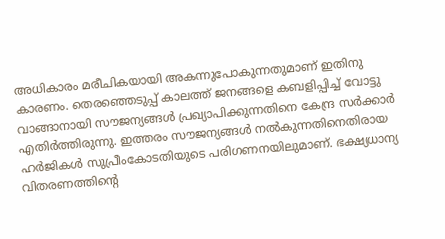അധികാരം മരീചികയായി അകന്നുപോകുന്നതുമാണ് ഇതിനു കാരണം. തെരഞ്ഞെടുപ്പ് കാലത്ത് ജനങ്ങളെ കബളിപ്പിച്ച് വോട്ടു വാങ്ങാനായി സൗജന്യങ്ങള്‍ പ്രഖ്യാപിക്കുന്നതിനെ കേന്ദ്ര സര്‍ക്കാര്‍ എതിര്‍ത്തിരുന്നു. ഇത്തരം സൗജന്യങ്ങള്‍ നല്‍കുന്നതിനെതിരായ ഹര്‍ജികള്‍ സുപ്രീംകോടതിയുടെ പരിഗണനയിലുമാണ്. ഭക്ഷ്യധാന്യ വിതരണത്തിന്റെ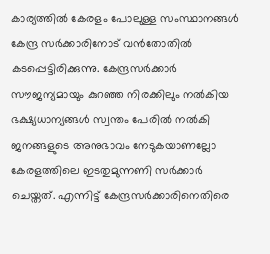കാര്യത്തില്‍ കേരളം പോലുള്ള സംസ്ഥാനങ്ങള്‍ കേന്ദ്ര സര്‍ക്കാരിനോട് വന്‍തോതില്‍ കടപ്പെട്ടിരിക്കുന്നു. കേന്ദ്രസര്‍ക്കാര്‍ സൗജന്യമായും കുറഞ്ഞ നിരക്കിലും നല്‍കിയ ഭക്ഷ്യധാന്യങ്ങള്‍ സ്വന്തം പേരില്‍ നല്‍കി ജനങ്ങളുടെ അനുഭാവം നേടുകയാണല്ലോ കേരളത്തിലെ ഇടതുമുന്നണി സര്‍ക്കാര്‍ ചെയ്തത്. എന്നിട്ട് കേന്ദ്രസര്‍ക്കാരിനെതിരെ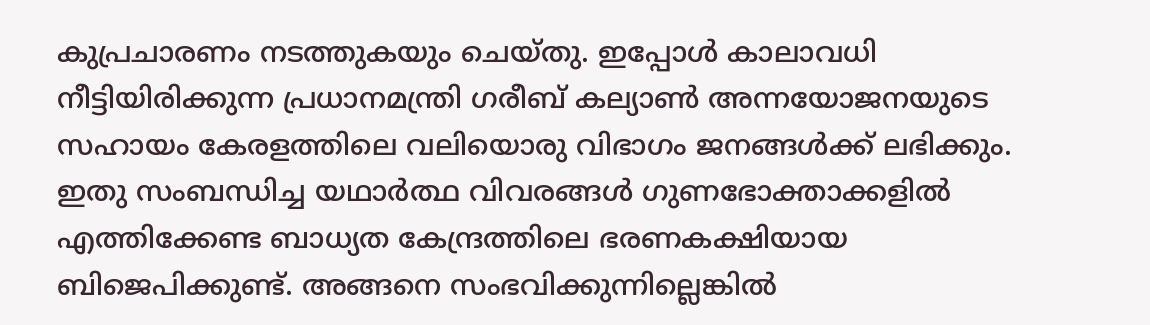കുപ്രചാരണം നടത്തുകയും ചെയ്തു. ഇപ്പോള്‍ കാലാവധി നീട്ടിയിരിക്കുന്ന പ്രധാനമന്ത്രി ഗരീബ് കല്യാണ്‍ അന്നയോജനയുടെ സഹായം കേരളത്തിലെ വലിയൊരു വിഭാഗം ജനങ്ങള്‍ക്ക് ലഭിക്കും. ഇതു സംബന്ധിച്ച യഥാര്‍ത്ഥ വിവരങ്ങള്‍ ഗുണഭോക്താക്കളില്‍ എത്തിക്കേണ്ട ബാധ്യത കേന്ദ്രത്തിലെ ഭരണകക്ഷിയായ ബിജെപിക്കുണ്ട്. അങ്ങനെ സംഭവിക്കുന്നില്ലെങ്കില്‍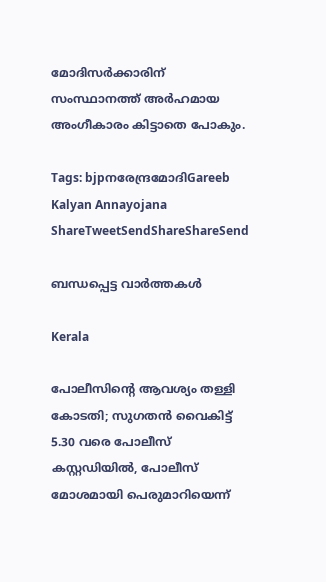മോദിസര്‍ക്കാരിന് സംസ്ഥാനത്ത് അര്‍ഹമായ അംഗീകാരം കിട്ടാതെ പോകും.

Tags: bjpനരേന്ദ്രമോദിGareeb Kalyan Annayojana
ShareTweetSendShareShareSend

ബന്ധപ്പെട്ട വാര്‍ത്തകള്‍

Kerala

പോലീസിന്റെ ആവശ്യം തള്ളി കോടതി; സുഗതൻ വൈകിട്ട് 5.30 വരെ പോലീസ് കസ്റ്റഡിയിൽ, പോലീസ് മോശമായി പെരുമാറിയെന്ന്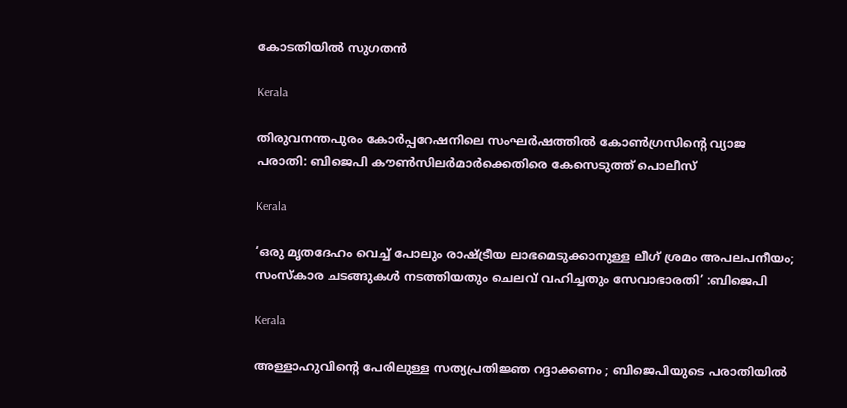കോടതിയിൽ സുഗതൻ

Kerala

തിരുവനന്തപുരം കോര്‍പ്പറേഷനിലെ സംഘര്‍ഷത്തില്‍ കോണ്‍ഗ്രസിന്റെ വ്യാജ പരാതി: ബിജെപി കൗണ്‍സിലര്‍മാര്‍ക്കെതിരെ കേസെടുത്ത് പൊലീസ്

Kerala

‘ഒരു മൃതദേഹം വെച്ച് പോലും രാഷ്‌ട്രീയ ലാഭമെടുക്കാനുള്ള ലീഗ് ശ്രമം അപലപനീയം; സംസ്കാര ചടങ്ങുകൾ നടത്തിയതും ചെലവ് വഹിച്ചതും സേവാഭാരതി’ :ബിജെപി

Kerala

അള്ളാഹുവിന്റെ പേരിലുള്ള സത്യപ്രതിജ്ഞ റദ്ദാക്കണം ; ബിജെപിയുടെ പരാതിയിൽ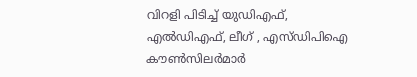വിറളി പിടിച്ച് യുഡിഎഫ്, എൽഡിഎഫ്, ലീഗ് , എസ്ഡിപിഐ കൗൺസിലർമാർ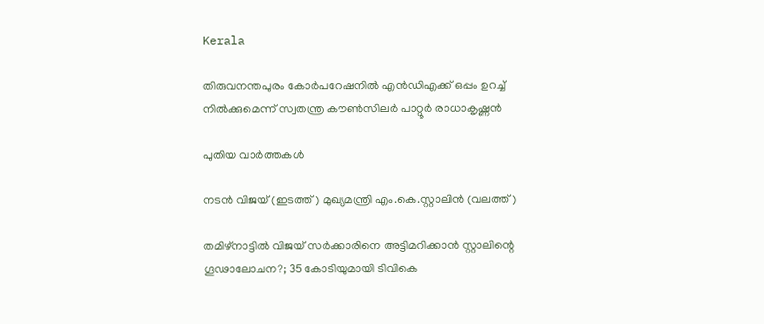Kerala

തിരുവനന്തപുരം കോര്‍പറേഷനില്‍ എന്‍ഡിഎക്ക് ഒപ്പം ഉറച്ച് നില്‍ക്കുമെന്ന് സ്വതന്ത്ര കൗണ്‍സിലര്‍ പാറ്റൂര്‍ രാധാകൃഷ്ണന്‍

പുതിയ വാര്‍ത്തകള്‍

നടന്‍ വിജയ് (ഇടത്ത്) മുഖ്യമന്ത്രി എം.കെ.സ്റ്റാലിന്‍ (വലത്ത്)

തമിഴ്‌നാട്ടിൽ വിജയ്‌ സർക്കാരിനെ അട്ടിമറിക്കാൻ സ്റ്റാലിന്റെ ഗൂഢാലോചന?; 35 കോടിയുമായി ടിവികെ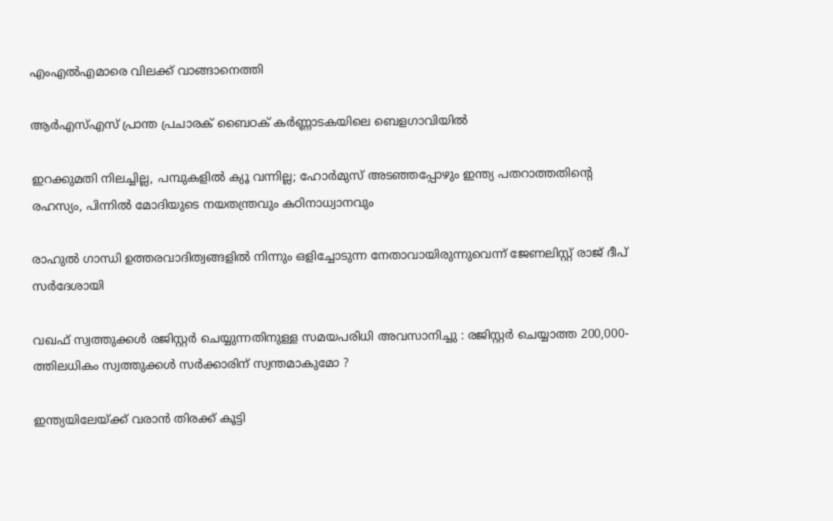എംഎല്‍എമാരെ വിലക്ക് വാങ്ങാനെത്തി

ആർഎസ്എസ് പ്രാന്ത പ്രചാരക് ബൈഠക് കര്‍ണ്ണാടകയിലെ ബെളഗാവിയിൽ

ഇറക്കുമതി നിലച്ചില്ല, പമ്പുകളിൽ ക്യൂ വന്നില്ല; ഹോർമുസ് അടഞ്ഞപ്പോഴും ഇന്ത്യ പതറാത്തതിന്റെ രഹസ്യം, പിന്നില്‍ മോദിയുടെ നയതന്ത്രവും കഠിനാധ്വാനവും

രാഹുല്‍ ഗാന്ധി ഉത്തരവാദിത്വങ്ങളില്‍ നിന്നും ഒളിച്ചോടുന്ന നേതാവായിരുന്നുവെന്ന് ജേണലിസ്റ്റ് രാജ് ദീപ് സര്‍ദേശായി

വഖഫ് സ്വത്തുക്കൾ രജിസ്റ്റർ ചെയ്യുന്നതിനുള്ള സമയപരിധി അവസാനിച്ചു : രജിസ്റ്റർ ചെയ്യാത്ത 200,000-ത്തിലധികം സ്വത്തുക്കൾ സർക്കാരിന് സ്വന്തമാകുമോ ?

ഇന്ത്യയിലേയ്‌ക്ക് വരാൻ തിരക്ക് കൂട്ടി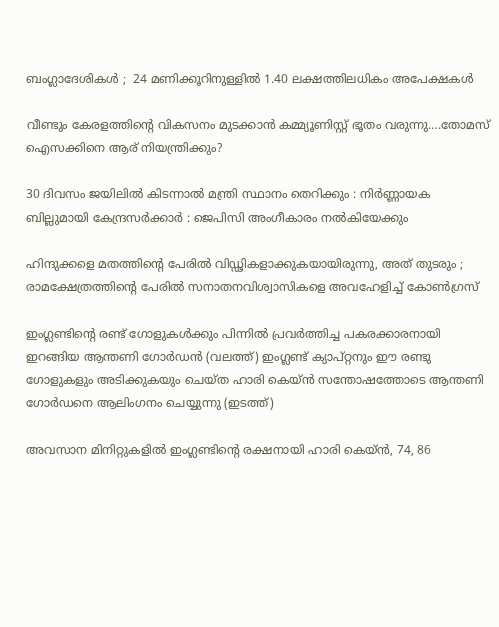ബംഗ്ലാദേശികൾ ;  24 മണിക്കൂറിനുള്ളിൽ 1.40 ലക്ഷത്തിലധികം അപേക്ഷകൾ

വീണ്ടും കേരളത്തിന്റെ വികസനം മുടക്കാന്‍ കമ്മ്യൂണിസ്റ്റ് ഭൂതം വരുന്നു….തോമസ് ഐസക്കിനെ ആര് നിയന്ത്രിക്കും?

30 ദിവസം ജയിലിൽ കിടന്നാൽ മന്ത്രി സ്ഥാനം തെറിക്കും : നിർണ്ണായക ബില്ലുമായി കേന്ദ്രസർക്കാർ : ജെപിസി അംഗീകാരം നൽകിയേക്കും

ഹിന്ദുക്കളെ മതത്തിന്റെ പേരിൽ വിഡ്ഢികളാക്കുകയായിരുന്നു, അത് തുടരും ; രാമക്ഷേത്രത്തിന്റെ പേരിൽ സനാതനവിശ്വാസികളെ അവഹേളിച്ച് കോൺഗ്രസ്

ഇംഗ്ലണ്ടിന്‍റെ രണ്ട് ഗോളുകള്‍ക്കും പിന്നില്‍ പ്രവര്‍ത്തിച്ച പകരക്കാരനായി ഇറങ്ങിയ ആന്തണി ഗോര്‍ഡന്‍ (വലത്ത്) ഇംഗ്ലണ്ട് ക്യാപ്റ്റനും ഈ രണ്ടു ഗോളുകളും അടിക്കുകയും ചെയ്ത ഹാരി കെയ്ന്‍ സന്തോഷത്തോടെ ആന്തണി ഗോര്‍ഡനെ ആലിംഗനം ചെയ്യുന്നു (ഇടത്ത്)

അവസാന മിനിറ്റുകളില്‍ ഇംഗ്ലണ്ടിന്റെ രക്ഷനായി ഹാരി കെയ്ന്‍, 74, 86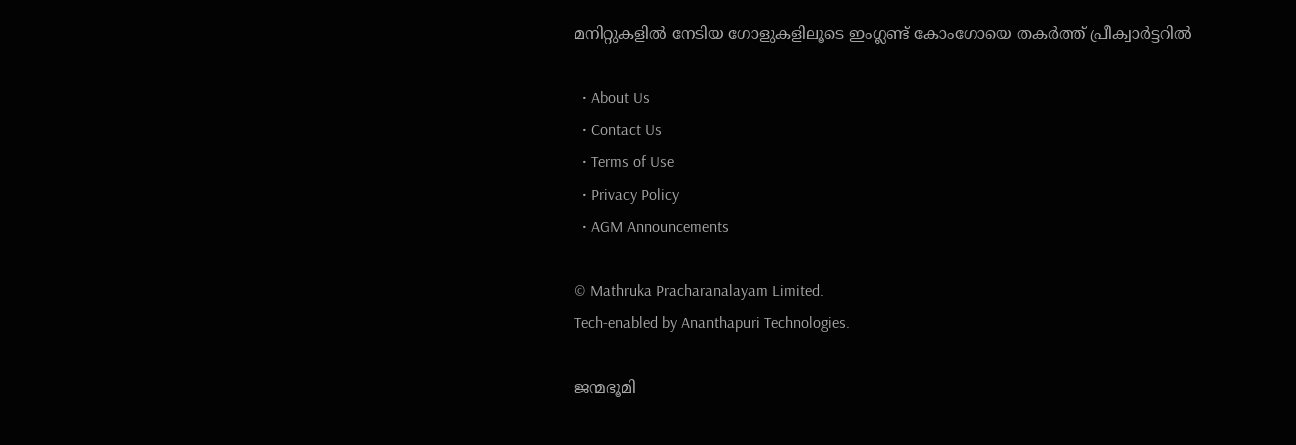മനിറ്റുകളില്‍ നേടിയ ഗോളുകളിലൂടെ ഇംഗ്ലണ്ട് കോംഗോയെ തകര്‍ത്ത് പ്രീക്വാര്‍ട്ടറില്‍

  • About Us
  • Contact Us
  • Terms of Use
  • Privacy Policy
  • AGM Announcements

© Mathruka Pracharanalayam Limited.
Tech-enabled by Ananthapuri Technologies.

ജന്മഭൂമി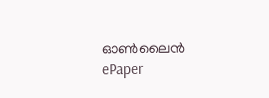ഓണ്‍ലൈന്‍
ePaper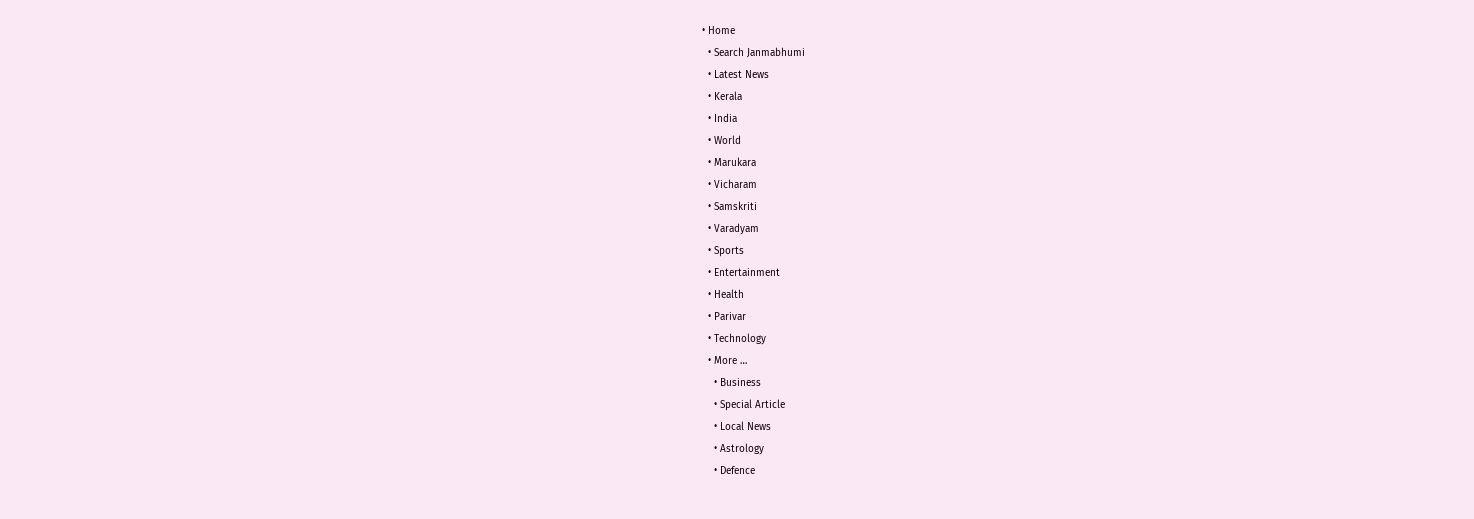• Home
  • Search Janmabhumi
  • Latest News
  • Kerala
  • India
  • World
  • Marukara
  • Vicharam
  • Samskriti
  • Varadyam
  • Sports
  • Entertainment
  • Health
  • Parivar
  • Technology
  • More …
    • Business
    • Special Article
    • Local News
    • Astrology
    • Defence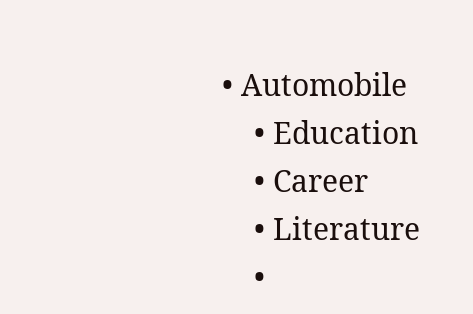• Automobile
    • Education
    • Career
    • Literature
    •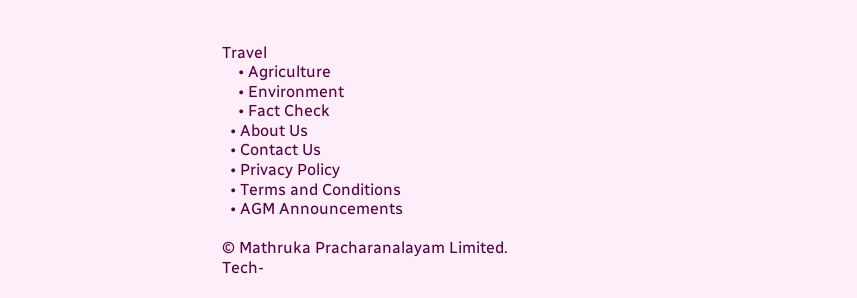Travel
    • Agriculture
    • Environment
    • Fact Check
  • About Us
  • Contact Us
  • Privacy Policy
  • Terms and Conditions
  • AGM Announcements

© Mathruka Pracharanalayam Limited.
Tech-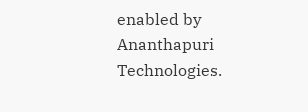enabled by Ananthapuri Technologies.